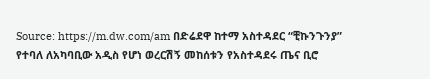Source: https://m.dw.com/am በድሬደዋ ከተማ አስተዳደር “ቺኩንጉንያ” የተባለ ለአካባቢው አዲስ የሆነ ወረርሽኝ መከሰቱን የአስተዳደሩ ጤና ቢሮ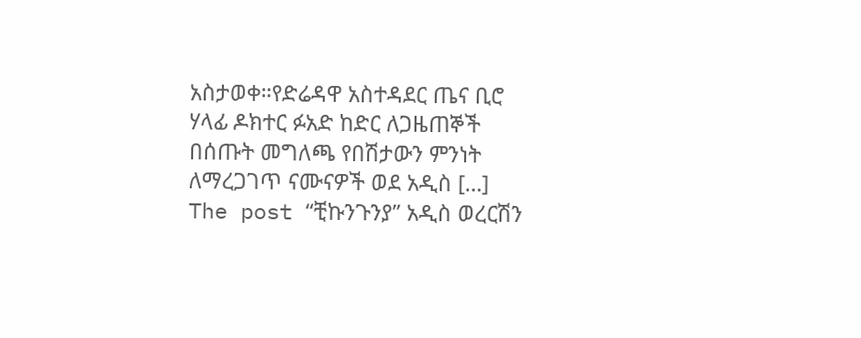አስታወቀ።የድሬዳዋ አስተዳደር ጤና ቢሮ ሃላፊ ዶክተር ፉአድ ከድር ለጋዜጠኞች በሰጡት መግለጫ የበሽታውን ምንነት ለማረጋገጥ ናሙናዎች ወደ አዲስ […]
The post “ቺኩንጉንያ” አዲስ ወረርሽን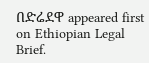በድሬደዋ appeared first on Ethiopian Legal Brief.